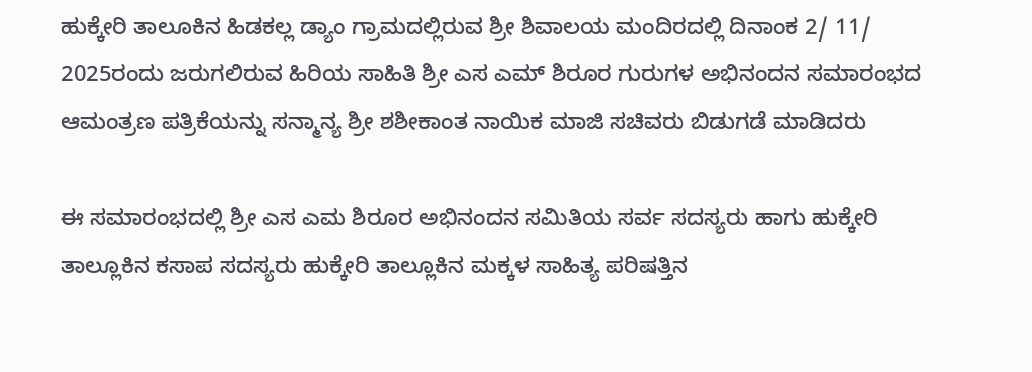ಹುಕ್ಕೇರಿ ತಾಲೂಕಿನ ಹಿಡಕಲ್ಲ ಡ್ಯಾಂ ಗ್ರಾಮದಲ್ಲಿರುವ ಶ್ರೀ ಶಿವಾಲಯ ಮಂದಿರದಲ್ಲಿ ದಿನಾಂಕ 2/ 11/ 2025ರಂದು ಜರುಗಲಿರುವ ಹಿರಿಯ ಸಾಹಿತಿ ಶ್ರೀ ಎಸ ಎಮ್ ಶಿರೂರ ಗುರುಗಳ ಅಭಿನಂದನ ಸಮಾರಂಭದ ಆಮಂತ್ರಣ ಪತ್ರಿಕೆಯನ್ನು ಸನ್ಮಾನ್ಯ ಶ್ರೀ ಶಶೀಕಾಂತ ನಾಯಿಕ ಮಾಜಿ ಸಚಿವರು ಬಿಡುಗಡೆ ಮಾಡಿದರು

ಈ ಸಮಾರಂಭದಲ್ಲಿ ಶ್ರೀ ಎಸ ಎಮ ಶಿರೂರ ಅಭಿನಂದನ ಸಮಿತಿಯ ಸರ್ವ ಸದಸ್ಯರು ಹಾಗು ಹುಕ್ಕೇರಿ ತಾಲ್ಲೂಕಿನ ಕಸಾಪ ಸದಸ್ಯರು ಹುಕ್ಕೇರಿ ತಾಲ್ಲೂಕಿನ ಮಕ್ಕಳ ಸಾಹಿತ್ಯ ಪರಿಷತ್ತಿನ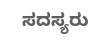ಸದಸ್ಯರು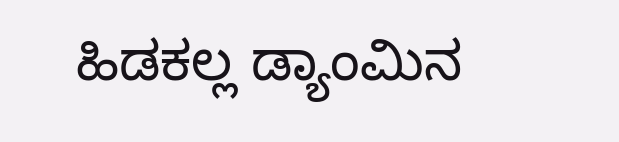ಹಿಡಕಲ್ಲ ಡ್ಯಾಂಮಿನ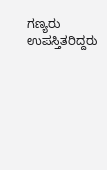ಗಣ್ಯರು ಉಪಸ್ತಿತರಿದ್ದರು